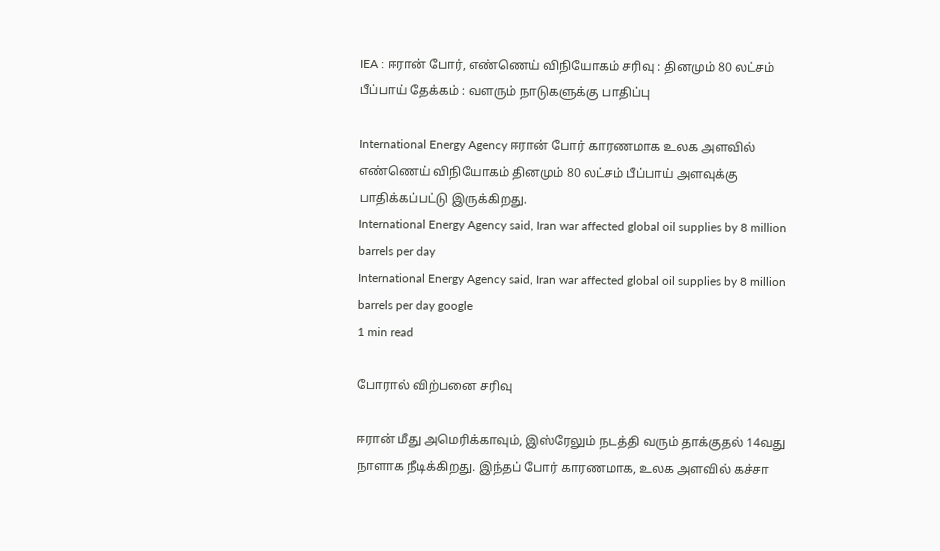IEA : ஈரான் போர், எண்ணெய் விநியோகம் சரிவு : தினமும் 80 லட்சம் பீப்பாய் தேக்கம் : வளரும் நாடுகளுக்கு பாதிப்பு

International Energy Agency ஈரான் போர் காரணமாக உலக அளவில் எண்ணெய் விநியோகம் தினமும் 80 லட்சம் பீப்பாய் அளவுக்கு பாதிக்கப்பட்டு இருக்கிறது.
International Energy Agency said, Iran war affected global oil supplies by 8 million barrels per day
International Energy Agency said, Iran war affected global oil supplies by 8 million barrels per day google
1 min read

போரால் விற்பனை சரிவு

ஈரான் மீது அமெரிக்காவும், இஸ்ரேலும் நடத்தி வரும் தாக்குதல் 14வது நாளாக நீடிக்கிறது. இந்தப் போர் காரணமாக, உலக அளவில் கச்சா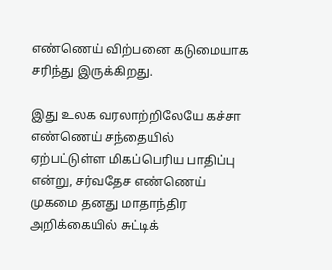எண்ணெய் விற்பனை கடுமையாக சரிந்து இருக்கிறது.

இது உலக வரலாற்றிலேயே கச்சா எண்ணெய் சந்தையில் ஏற்பட்டுள்ள மிகப்பெரிய பாதிப்பு என்று, சர்வதேச எண்ணெய் முகமை தனது மாதாந்திர அறிக்கையில் சுட்டிக்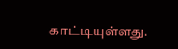காட்டியுள்ளது.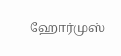ஹோர்முஸ்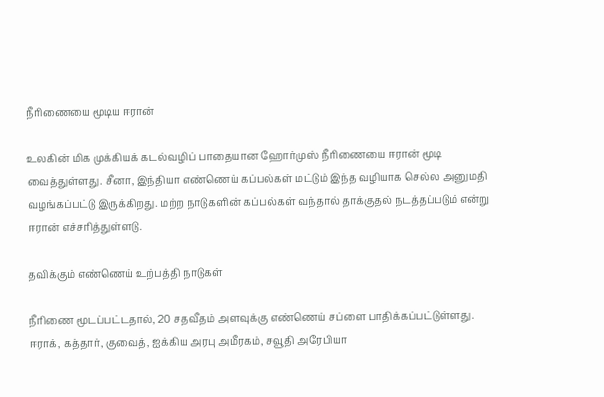நீரிணையை மூடிய ஈரான்

உலகின் மிக முக்கியக் கடல்வழிப் பாதையான ஹோர்முஸ் நீரிணையை ஈரான் மூடி வைத்துள்ளது. சீனா, இந்தியா எண்ணெய் கப்பல்கள் மட்டும் இந்த வழியாக செல்ல அனுமதி வழங்கப்பட்டு இருக்கிறது. மற்ற நாடுகளின் கப்பல்கள் வந்தால் தாக்குதல் நடத்தப்படும் என்று ஈரான் எச்சரித்துள்ளடு.

தவிக்கும் எண்ணெய் உற்பத்தி நாடுகள்

நீரிணை மூடப்பட்டதால், 20 சதவீதம் அளவுக்கு எண்ணெய் சப்ளை பாதிக்கப்பட்டுள்ளது. ஈராக், கத்தார், குவைத், ஐக்கிய அரபு அமீரகம், சவூதி அரேபியா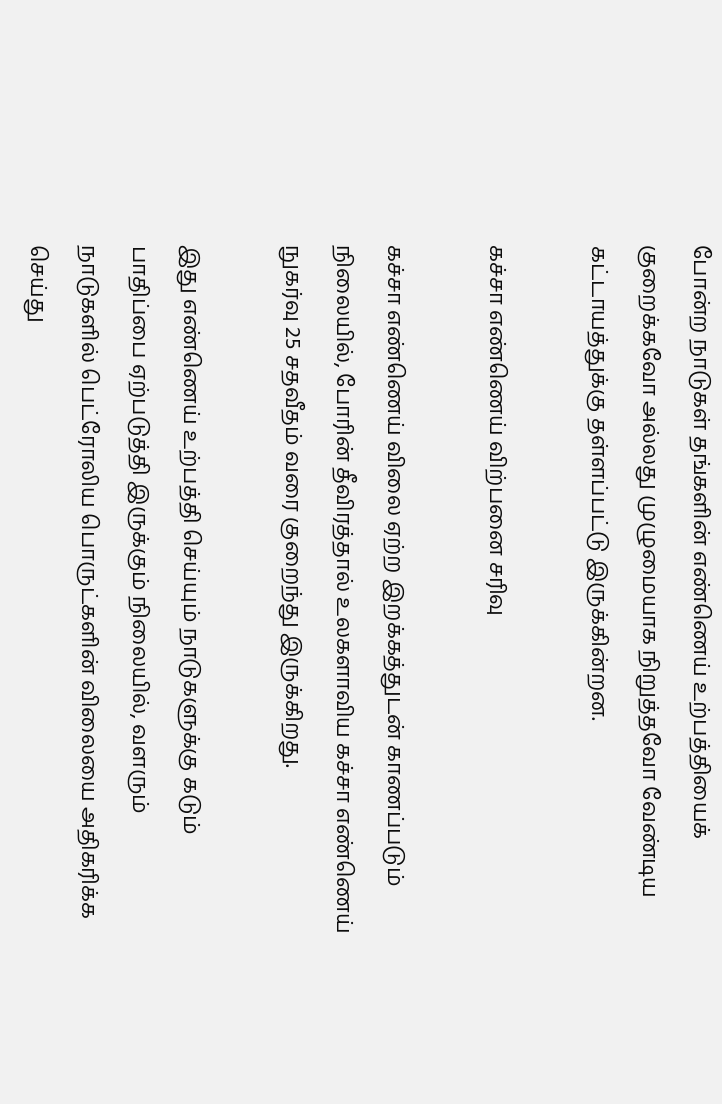போன்ற நாடுகள் தங்களின் எண்ணெய் உற்பத்தியைக் குறைக்கவோ அல்லது முழுமையாக நிறுத்தவோ வேண்டிய கட்டாயத்துக்கு தள்ளப்பட்டு இருக்கின்றன.

கச்சா எண்ணெய் விற்பனை சரிவு

கச்சா எண்ணெய் விலை ஏற்ற இறக்கத்துடன் காணப்படும் நிலையில், போரின் தீவிரத்தால் உலகளாவிய கச்சா எண்ணெய் நுகர்வு 25 சதவீதம் வரை குறைந்து இருக்கிறது.

இது எண்ணெய் உற்பத்தி செய்யும் நாடுகளுக்கு கடும் பாதிப்பை ஏற்படுத்தி இருக்கும் நிலையில், வளரும் நாடுகளில் பெட்ரோலிய பொருட்களின் விலையை அதிகரிக்க செய்து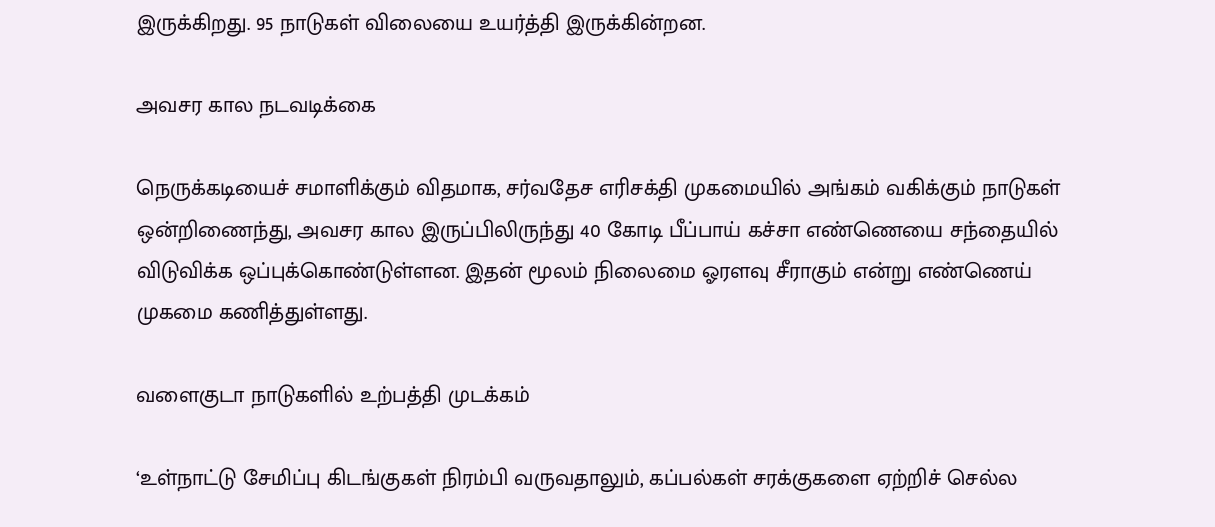இருக்கிறது. 95 நாடுகள் விலையை உயர்த்தி இருக்கின்றன.

அவசர கால நடவடிக்கை

நெருக்கடியைச் சமாளிக்கும் விதமாக, சர்வதேச எரிசக்தி முகமையில் அங்கம் வகிக்கும் நாடுகள் ஒன்றிணைந்து, அவசர கால இருப்பிலிருந்து 40 கோடி பீப்பாய் கச்சா எண்ணெயை சந்தையில் விடுவிக்க ஒப்புக்கொண்டுள்ளன. இதன் மூலம் நிலைமை ஓரளவு சீராகும் என்று எண்ணெய் முகமை கணித்துள்ளது.

வளைகுடா நாடுகளில் உற்பத்தி முடக்கம்

‘உள்நாட்டு சேமிப்பு கிடங்குகள் நிரம்பி வருவதாலும், கப்பல்கள் சரக்குகளை ஏற்றிச் செல்ல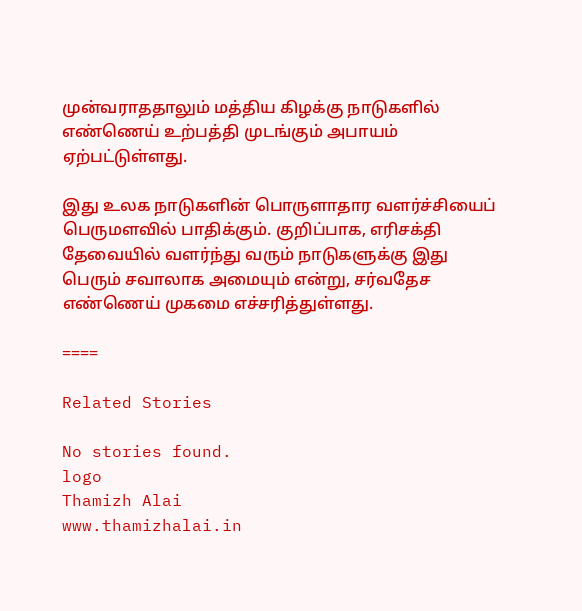முன்வராததாலும் மத்திய கிழக்கு நாடுகளில் எண்ணெய் உற்பத்தி முடங்கும் அபாயம் ஏற்பட்டுள்ளது.

இது உலக நாடுகளின் பொருளாதார வளர்ச்சியைப் பெருமளவில் பாதிக்கும். குறிப்பாக, எரிசக்தி தேவையில் வளர்ந்து வரும் நாடுகளுக்கு இது பெரும் சவாலாக அமையும் என்று, சர்வதேச எண்ணெய் முகமை எச்சரித்துள்ளது.

====

Related Stories

No stories found.
logo
Thamizh Alai
www.thamizhalai.in